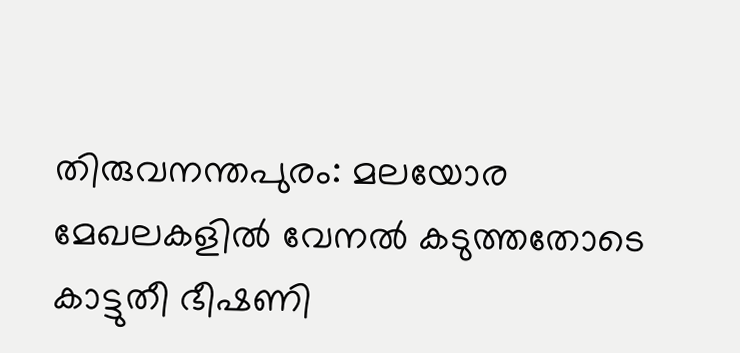തിരുവനന്തപുരം: മലയോര മേഖലകളിൽ വേനൽ കടുത്തതോടെ കാട്ടുതീ ഭീഷണി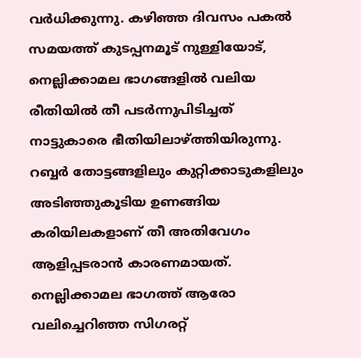വർധിക്കുന്നു. കഴിഞ്ഞ ദിവസം പകൽ സമയത്ത് കുടപ്പനമൂട് നുള്ളിയോട്, നെല്ലിക്കാമല ഭാഗങ്ങളിൽ വലിയ രീതിയിൽ തീ പടർന്നുപിടിച്ചത് നാട്ടുകാരെ ഭീതിയിലാഴ്ത്തിയിരുന്നു. റബ്ബർ തോട്ടങ്ങളിലും കുറ്റിക്കാടുകളിലും അടിഞ്ഞുകൂടിയ ഉണങ്ങിയ കരിയിലകളാണ് തീ അതിവേഗം ആളിപ്പടരാൻ കാരണമായത്.
നെല്ലിക്കാമല ഭാഗത്ത് ആരോ വലിച്ചെറിഞ്ഞ സിഗരറ്റ്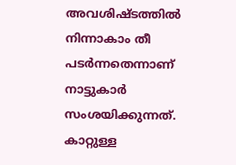അവശിഷ്ടത്തിൽ നിന്നാകാം തീ പടർന്നതെന്നാണ് നാട്ടുകാർ സംശയിക്കുന്നത്. കാറ്റുള്ള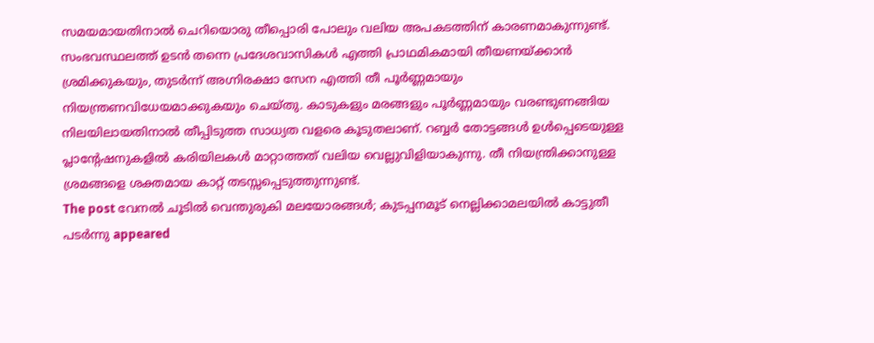സമയമായതിനാൽ ചെറിയൊരു തീപ്പൊരി പോലും വലിയ അപകടത്തിന് കാരണമാകുന്നുണ്ട്. സംഭവസ്ഥലത്ത് ഉടൻ തന്നെ പ്രദേശവാസികൾ എത്തി പ്രാഥമികമായി തീയണയ്ക്കാൻ ശ്രമിക്കുകയും, തുടർന്ന് അഗ്നിരക്ഷാ സേന എത്തി തീ പൂർണ്ണമായും നിയന്ത്രണവിധേയമാക്കുകയും ചെയ്തു. കാടുകളും മരങ്ങളും പൂർണ്ണമായും വരണ്ടുണങ്ങിയ നിലയിലായതിനാൽ തീപ്പിടുത്ത സാധ്യത വളരെ കൂടുതലാണ്. റബ്ബർ തോട്ടങ്ങൾ ഉൾപ്പെടെയുള്ള പ്ലാന്റേഷനുകളിൽ കരിയിലകൾ മാറ്റാത്തത് വലിയ വെല്ലുവിളിയാകുന്നു. തീ നിയന്ത്രിക്കാനുള്ള ശ്രമങ്ങളെ ശക്തമായ കാറ്റ് തടസ്സപ്പെടുത്തുന്നുണ്ട്.
The post വേനൽ ചൂടിൽ വെന്തുരുകി മലയോരങ്ങൾ; കുടപ്പനമൂട് നെല്ലിക്കാമലയിൽ കാട്ടുതീ പടർന്നു appeared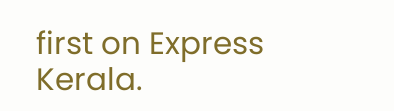first on Express Kerala.